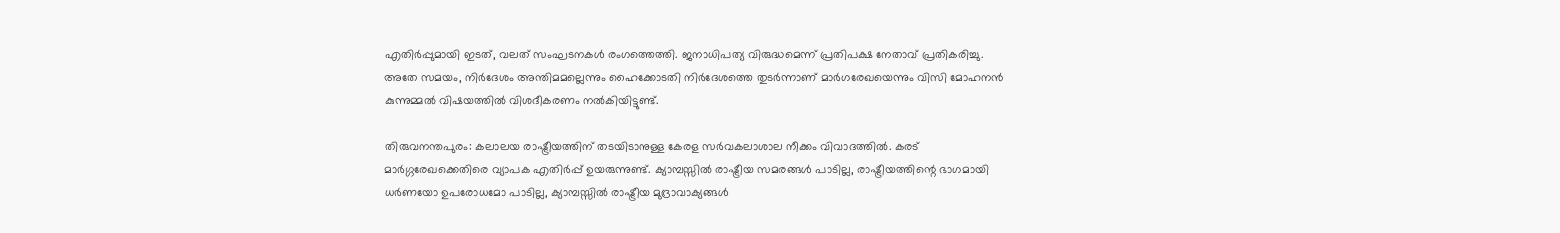എതിർപ്പുമായി ഇടത്, വലത് സംഘടനകൾ രംഗത്തെത്തി. ജനാധിപത്യ വിരുദ്ധമെന്ന് പ്രതിപക്ഷ നേതാവ് പ്രതികരിച്ചു. അതേ സമയം, നിർദേശം അന്തിമമല്ലെന്നും ഹൈക്കോടതി നിർദേശത്തെ തുടർന്നാണ് മാർഗരേഖയെന്നും വിസി മോഹനൻ കുന്നുമ്മൽ വിഷയത്തിൽ വിശദീകരണം നൽകിയിട്ടുണ്ട്.

തിരുവനന്തപുരം: കലാലയ രാഷ്ട്രീയത്തിന് തടയിടാനുള്ള കേരള സർവകലാശാല നീക്കം വിവാദത്തിൽ. കരട് മാർഗ്ഗരേഖക്കെതിരെ വ്യാപക എതിർപ്പ് ഉയരുന്നുണ്ട്. ക്യാമ്പസ്സിൽ രാഷ്ട്രീയ സമരങ്ങൾ പാടില്ല, രാഷ്ട്രീയത്തിന്റെ ഭാഗമായി ധർണയോ ഉപരോധമോ പാടില്ല, ക്യാമ്പസ്സിൽ രാഷ്ട്രീയ മുദ്രാവാക്യങ്ങൾ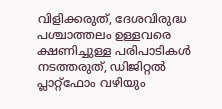വിളിക്കരുത്, ദേശവിരുദ്ധ പശ്ചാത്തലം ഉള്ളവരെ ക്ഷണിച്ചുള്ള പരിപാടികൾ നടത്തരുത്, ഡിജിറ്റൽ പ്ലാറ്റ്ഫോം വഴിയും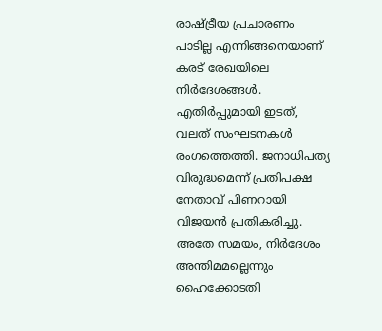രാഷ്ട്രീയ പ്രചാരണം പാടില്ല എന്നിങ്ങനെയാണ് കരട് രേഖയിലെ നിർദേശങ്ങൾ. എതിർപ്പുമായി ഇടത്, വലത് സംഘടനകൾ രംഗത്തെത്തി. ജനാധിപത്യ വിരുദ്ധമെന്ന് പ്രതിപക്ഷ നേതാവ് പിണറായി വിജയൻ പ്രതികരിച്ചു. അതേ സമയം, നിർദേശം അന്തിമമല്ലെന്നും ഹൈക്കോടതി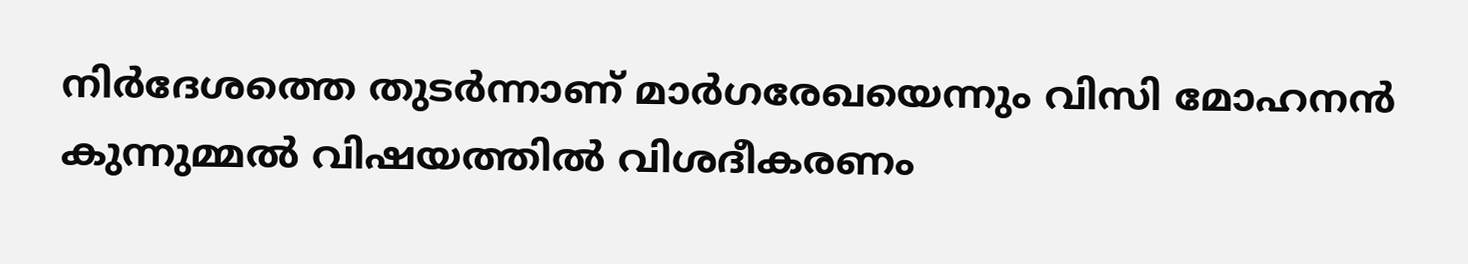നിർദേശത്തെ തുടർന്നാണ് മാർഗരേഖയെന്നും വിസി മോഹനൻ കുന്നുമ്മൽ വിഷയത്തിൽ വിശദീകരണം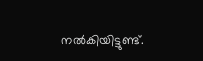നൽകിയിട്ടുണ്ട്.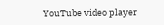YouTube video player